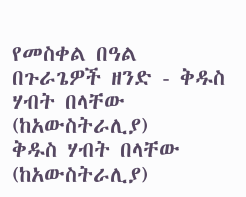የመስቀል በዓል በጉራጌዎች ዘንድ - ቅዱስ ሃብት በላቸው (ከአውስትራሊያ)
ቅዱስ ሃብት በላቸው (ከአውስትራሊያ)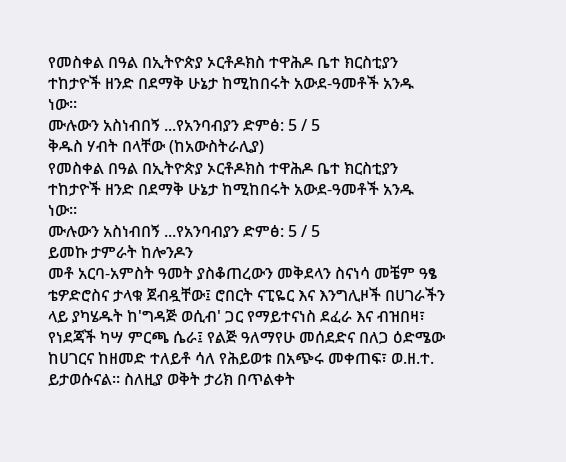የመስቀል በዓል በኢትዮጵያ ኦርቶዶክስ ተዋሕዶ ቤተ ክርስቲያን ተከታዮች ዘንድ በደማቅ ሁኔታ ከሚከበሩት አውደ-ዓመቶች አንዱ ነው።
ሙሉውን አስነብበኝ ...የአንባብያን ድምፅ: 5 / 5
ቅዱስ ሃብት በላቸው (ከአውስትራሊያ)
የመስቀል በዓል በኢትዮጵያ ኦርቶዶክስ ተዋሕዶ ቤተ ክርስቲያን ተከታዮች ዘንድ በደማቅ ሁኔታ ከሚከበሩት አውደ-ዓመቶች አንዱ ነው።
ሙሉውን አስነብበኝ ...የአንባብያን ድምፅ: 5 / 5
ይመኩ ታምራት ከሎንዶን
መቶ አርባ-አምስት ዓመት ያስቆጠረውን መቅደላን ስናነሳ መቼም ዓፄ ቴዎድሮስና ታላቁ ጀብዷቸው፤ ሮበርት ናፒዬር እና እንግሊዞች በሀገራችን ላይ ያካሄዱት ከ'ግዳጅ ወሲብ' ጋር የማይተናነስ ደፈራ እና ብዝበዛ፣ የነደጃች ካሣ ምርጫ ሴራ፤ የልጅ ዓለማየሁ መሰደድና በለጋ ዕድሜው ከሀገርና ከዘመድ ተለይቶ ሳለ የሕይወቱ በአጭሩ መቀጠፍ፣ ወ.ዘ.ተ. ይታወሱናል። ስለዚያ ወቅት ታሪክ በጥልቀት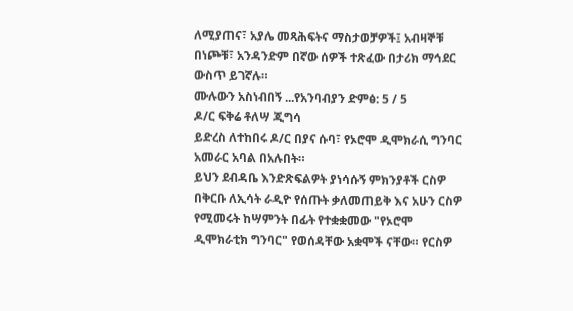ለሚያጠና፣ አያሌ መጻሕፍትና ማስታወቻዎች፤ አብዛኞቹ በነጮቹ፣ አንዳንድም በኛው ሰዎች ተጽፈው በታሪክ ማኅደር ውስጥ ይገኛሉ።
ሙሉውን አስነብበኝ ...የአንባብያን ድምፅ: 5 / 5
ዶ/ር ፍቅሬ ቶለሣ ጂግሳ
ይድረስ ለተከበሩ ዶ/ር በያና ሱባ፣ የኦሮሞ ዲሞክራሲ ግንባር አመራር አባል በአሉበት።
ይህን ደብዳቤ እንድጽፍልዎት ያነሳሱኝ ምክንያቶች ርስዎ በቅርቡ ለኢሳት ራዲዮ የሰጡት ቃለመጠይቅ እና አሁን ርስዎ የሚመሩት ከሣምንት በፊት የተቋቋመው "የኦሮሞ ዲሞክራቲክ ግንባር" የወሰዳቸው አቋሞች ናቸው። የርስዎ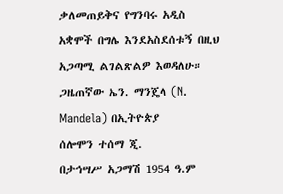ቃለመጠይቅና የግንባሩ አዲስ አቋሞች በግሌ እንደአስደሰቱኝ በዚህ አጋጣሚ ልገልጽልዎ እወዳለሁ።
ጋዜጠኛው ኤን. ማንጄላ (N. Mandela) በኢትዮጵያ
ሰሎሞን ተሰማ ጂ.
በታኅሣሥ አጋማሽ 1954 ዓ.ም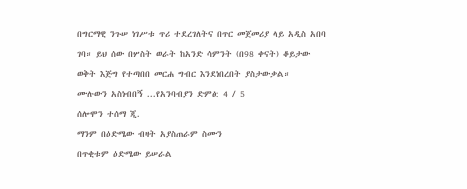በግርማዊ ንጉሠ ነገሥቱ ጥሪ ተደረገለትና በጥር መጀመሪያ ላይ አዲስ አበባ ገባ። ይህ ሰው በሦስት ወራት ከአንድ ሳምንት (በ98 ቀናት) ቆይታው ወቅት እጅግ የተጣበበ መርሐ ግብር እንደነበረበት ያስታውቃል።
ሙሉውን አስነብበኝ ...የአንባብያን ድምፅ: 4 / 5
ሰሎሞን ተሰማ ጂ.
ማንም በዕድሜው ብዛት አያስጠራም ስሙን
በጥቂቱም ዕድሜው ይሠራል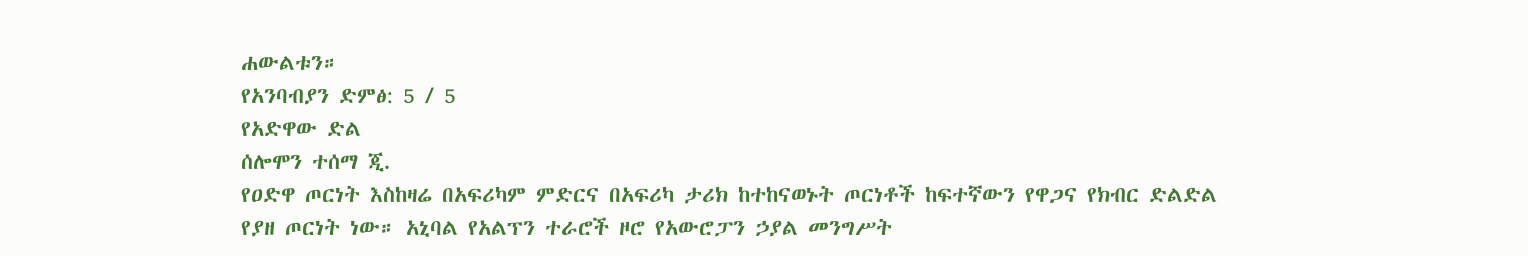ሐውልቱን።
የአንባብያን ድምፅ: 5 / 5
የአድዋው ድል
ሰሎሞን ተሰማ ጂ.
የዐድዋ ጦርነት እስከዛሬ በአፍሪካም ምድርና በአፍሪካ ታሪክ ከተከናወኑት ጦርነቶች ከፍተኛውን የዋጋና የክብር ድልድል የያዘ ጦርነት ነው። አኒባል የአልፕን ተራሮች ዞሮ የአውሮፓን ኃያል መንግሥት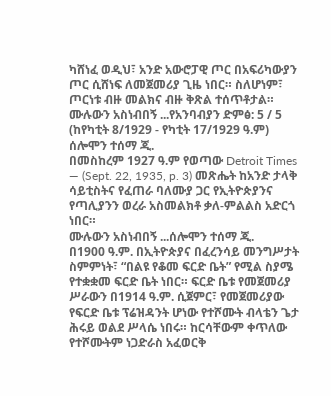ካሸነፈ ወዲህ፣ አንድ አውሮፓዊ ጦር በአፍሪካውያን ጦር ሲሸነፍ ለመጀመሪያ ጊዜ ነበር። ስለሆነም፣ ጦርነቱ ብዙ መልክና ብዙ ቅጽል ተሰጥቶታል።
ሙሉውን አስነብበኝ ...የአንባብያን ድምፅ: 5 / 5
(ከየካቲት 8/1929 - የካቲት 17/1929 ዓ.ም)
ሰሎሞን ተሰማ ጂ.
በመስከረም 1927 ዓ.ም የወጣው Detroit Times — (Sept. 22, 1935, p. 3) መጽሔት ከአንድ ታላቅ ሳይቲስትና የፈጠራ ባለሙያ ጋር የኢትዮጵያንና የጣሊያንን ወረራ አስመልክቶ ቃለ-ምልልስ አድርጎ ነበር።
ሙሉውን አስነብበኝ ...ሰሎሞን ተሰማ ጂ.
በ1900 ዓ.ም. በኢትዮጵያና በፈረንሳይ መንግሥታት ስምምነት፣ “በልዩ የቆመ ፍርድ ቤት” የሚል ስያሜ የተቋቋመ ፍርድ ቤት ነበር። ፍርድ ቤቱ የመጀመሪያ ሥራውን በ1914 ዓ.ም. ሲጀምር፣ የመጀመሪያው የፍርድ ቤቱ ፕሬዝዳንት ሆነው የተሾሙት ብላቴን ጌታ ሕሩይ ወልደ ሥላሴ ነበሩ። ከርሳቸውም ቀጥለው የተሾሙትም ነጋድራስ አፈወርቅ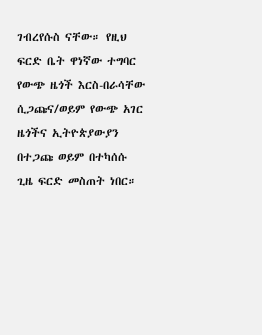ገብረየሱስ ናቸው። የዚህ ፍርድ ቤት ዋነኛው ተግባር የውጭ ዜጎች እርስ-በራሳቸው ሲጋጩና/ወይም የውጭ አገር ዜጎችና ኢትዮጵያውያን በተጋጩ ወይም በተካሰሱ ጊዜ ፍርድ መስጠት ነበር።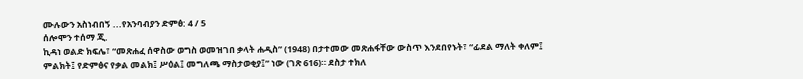ሙሉውን አስነብበኝ ...የአንባብያን ድምፅ: 4 / 5
ሰሎሞን ተሰማ ጂ.
ኪዳነ ወልድ ክፍሌ፣ “መጽሐፈ ሰዋስው ወግስ ወመዝገበ ቃላት ሐዲስ” (1948) በታተመው መጽሐፋቸው ውስጥ እንደበየኑት፣ “ፊደል ማለት ቀለም፤ ምልክት፤ የድምፅና የቃል መልክ፤ ሥዕል፤ መግለጫ ማስታወቂያ፤” ነው (ገጽ 616)። ደስታ ተክለ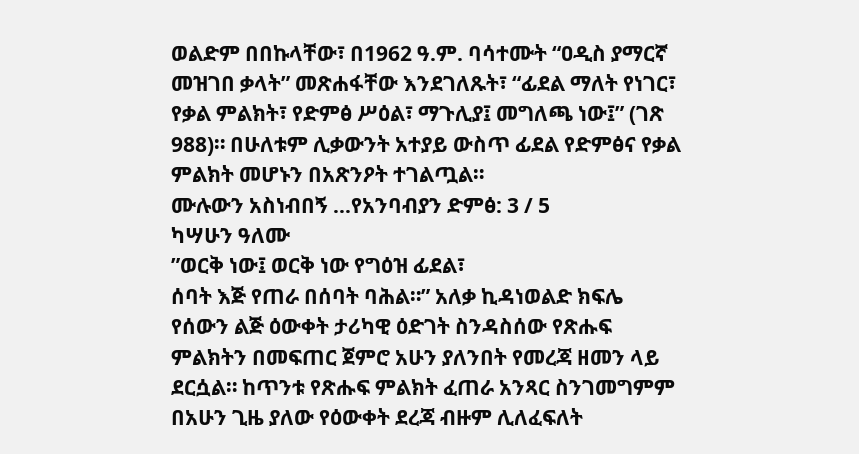ወልድም በበኩላቸው፣ በ1962 ዓ.ም. ባሳተሙት “ዐዲስ ያማርኛ መዝገበ ቃላት” መጽሐፋቸው እንደገለጹት፣ “ፊደል ማለት የነገር፣ የቃል ምልክት፣ የድምፅ ሥዕል፣ ማጉሊያ፤ መግለጫ ነው፤” (ገጽ 988)። በሁለቱም ሊቃውንት አተያይ ውስጥ ፊደል የድምፅና የቃል ምልክት መሆኑን በአጽንዖት ተገልጧል።
ሙሉውን አስነብበኝ ...የአንባብያን ድምፅ: 3 / 5
ካሣሁን ዓለሙ
”ወርቅ ነው፤ ወርቅ ነው የግዕዝ ፊደል፣
ሰባት እጅ የጠራ በሰባት ባሕል።” አለቃ ኪዳነወልድ ክፍሌ
የሰውን ልጅ ዕውቀት ታሪካዊ ዕድገት ስንዳስሰው የጽሑፍ ምልክትን በመፍጠር ጀምሮ አሁን ያለንበት የመረጃ ዘመን ላይ ደርሷል። ከጥንቱ የጽሑፍ ምልክት ፈጠራ አንጻር ስንገመግምም በአሁን ጊዜ ያለው የዕውቀት ደረጃ ብዙም ሊለፈፍለት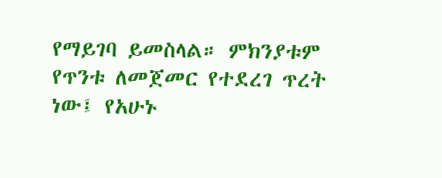የማይገባ ይመስላል። ምክንያቱም የጥንቱ ለመጀመር የተደረገ ጥረት ነው፤ የአሁኑ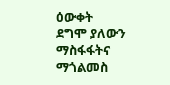ዕውቀት ደግሞ ያለውን ማስፋፋትና ማጎልመስ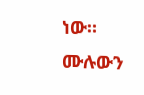ነው።
ሙሉውን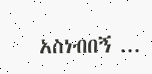አስነብበኝ ...